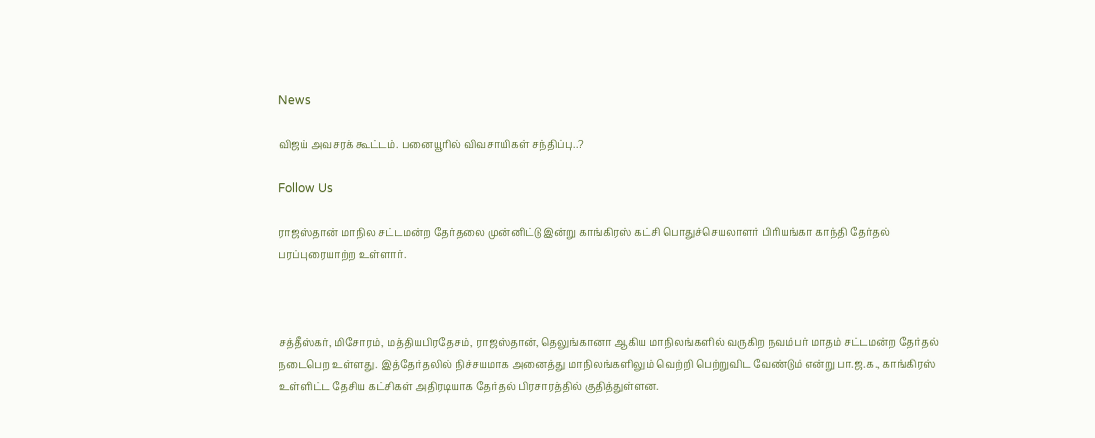News

விஜய் அவசரக் கூட்டம். பனையூரில் விவசாயிகள் சந்திப்பு..?

Follow Us

ராஜஸ்தான் மாநில சட்டமன்ற தேர்தலை முன்னிட்டு இன்று காங்கிரஸ் கட்சி பொதுச்செயலாளர் பிரியங்கா காந்தி தேர்தல் பரப்புரையாற்ற உள்ளார்.



சத்தீஸ்கர், மிசோரம், மத்தியபிரதேசம், ராஜஸ்தான், தெலுங்கானா ஆகிய மாநிலங்களில் வருகிற நவம்பர் மாதம் சட்டமன்ற தேர்தல் நடைபெற உள்ளது. இத்தேர்தலில் நிச்சயமாக அனைத்து மாநிலங்களிலும் வெற்றி பெற்றுவிட வேண்டும் என்று பா.ஜ.க., காங்கிரஸ் உள்ளிட்ட தேசிய கட்சிகள் அதிரடியாக தேர்தல் பிரசாரத்தில் குதித்துள்ளன.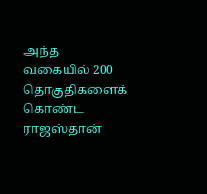அந்த வகையில் 200 தொகுதிகளைக் கொண்ட ராஜஸ்தான்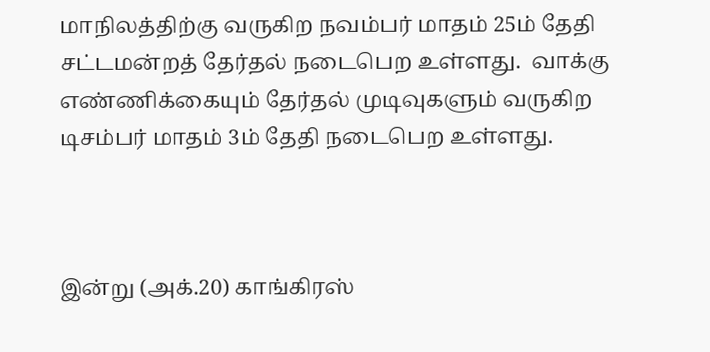மாநிலத்திற்கு வருகிற நவம்பர் மாதம் 25ம் தேதி சட்டமன்றத் தேர்தல் நடைபெற உள்ளது.  வாக்கு எண்ணிக்கையும் தேர்தல் முடிவுகளும் வருகிற டிசம்பர் மாதம் 3ம் தேதி நடைபெற உள்ளது.



இன்று (அக்.20) காங்கிரஸ்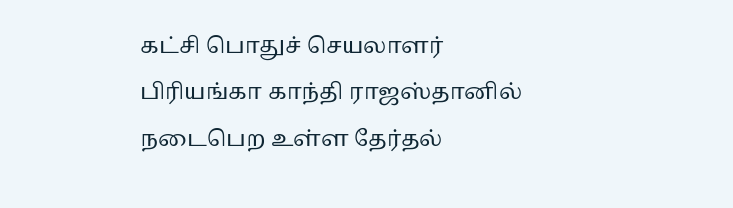கட்சி பொதுச் செயலாளர் பிரியங்கா காந்தி ராஜஸ்தானில் நடைபெற உள்ள தேர்தல்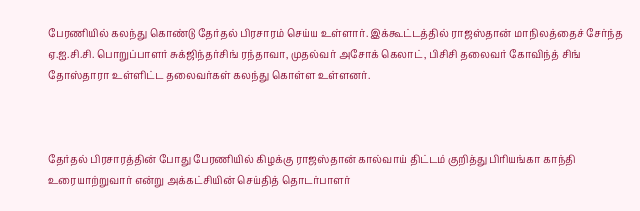பேரணியில் கலந்து கொண்டு தேர்தல் பிரசாரம் செய்ய உள்ளார். இக்கூட்டத்தில் ராஜஸ்தான் மாநிலத்தைச் சேர்ந்த ஏ.ஐ.சி.சி. பொறுப்பாளர் சுக்ஜிந்தர்சிங் ரந்தாவா, முதல்வர் அசோக் கெலாட், பிசிசி தலைவர் கோவிந்த் சிங் தோஸ்தாரா உள்ளிட்ட தலைவர்கள் கலந்து கொள்ள உள்ளனர்.



தேர்தல் பிரசாரத்தின் போது பேரணியில் கிழக்கு ராஜஸ்தான் கால்வாய் திட்டம் குறித்து பிரியங்கா காந்தி உரையாற்றுவார் என்று அக்கட்சியின் செய்தித் தொடர்பாளர்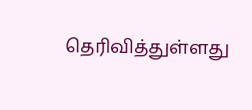தெரிவித்துள்ளது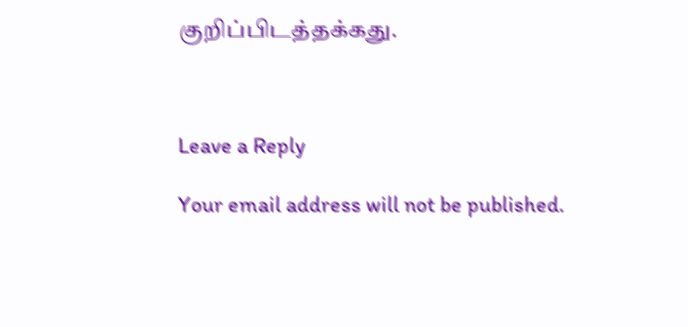குறிப்பிடத்தக்கது.



Leave a Reply

Your email address will not be published.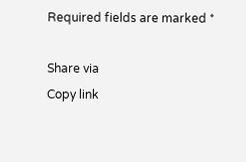Required fields are marked *

Share via
Copy link